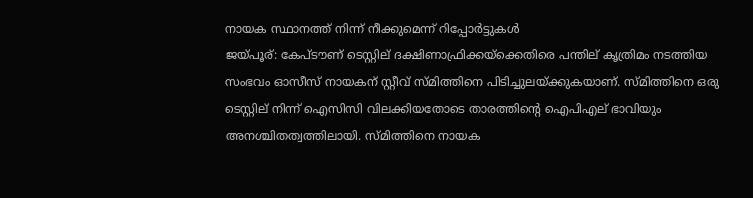നായക സ്ഥാനത്ത് നിന്ന് നീക്കുമെന്ന് റിപ്പോര്‍ട്ടുകള്‍
ജയ്പൂര്: കേപ്ടൗണ് ടെസ്റ്റില് ദക്ഷിണാഫ്രിക്കയ്ക്കെതിരെ പന്തില് കൃത്രിമം നടത്തിയ സംഭവം ഓസീസ് നായകന് സ്റ്റീവ് സ്മിത്തിനെ പിടിച്ചുലയ്ക്കുകയാണ്. സ്മിത്തിനെ ഒരു ടെസ്റ്റില് നിന്ന് ഐസിസി വിലക്കിയതോടെ താരത്തിന്റെ ഐപിഎല് ഭാവിയും അനശ്ചിതത്വത്തിലായി. സ്മിത്തിനെ നായക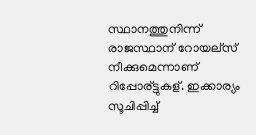സ്ഥാനത്തുനിന്ന് രാജസ്ഥാന് റോയല്സ് നീക്കുമെന്നാണ് റിപ്പോര്ട്ടുകള്. ഇക്കാര്യം സൂചിപ്പിച്ച്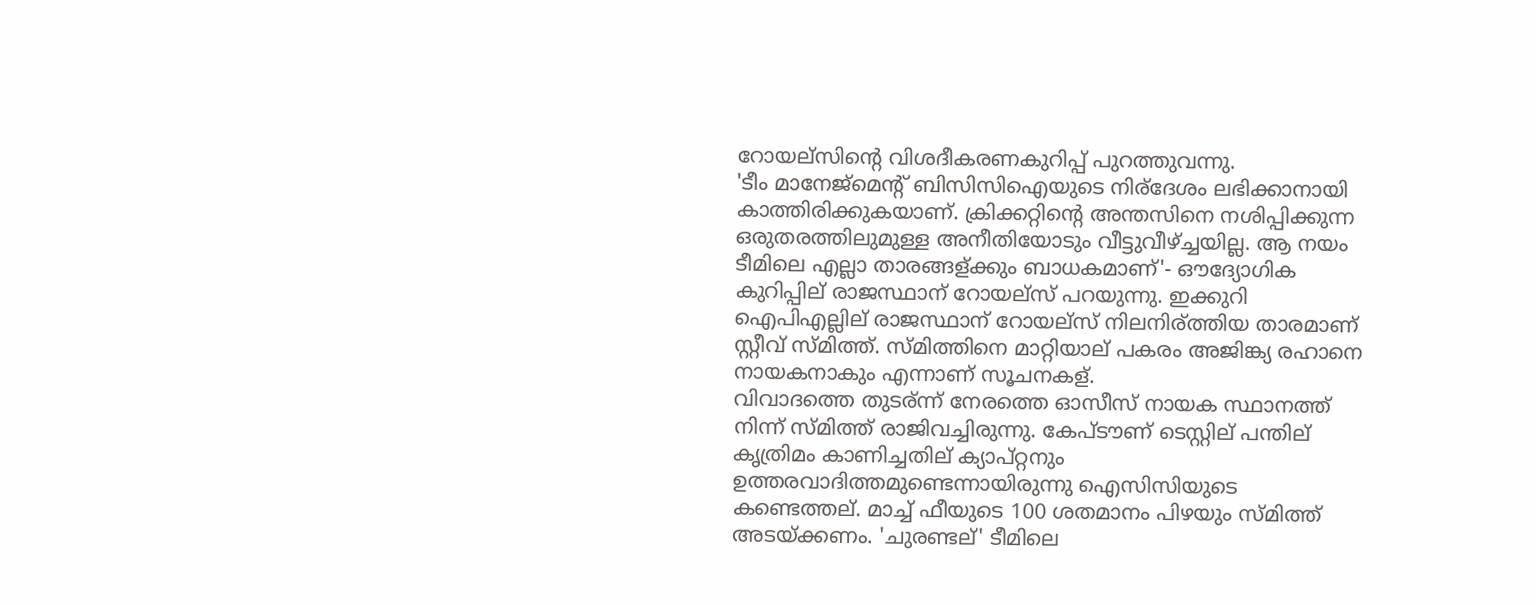റോയല്സിന്റെ വിശദീകരണകുറിപ്പ് പുറത്തുവന്നു.
'ടീം മാനേജ്മെന്റ് ബിസിസിഐയുടെ നിര്ദേശം ലഭിക്കാനായി കാത്തിരിക്കുകയാണ്. ക്രിക്കറ്റിന്റെ അന്തസിനെ നശിപ്പിക്കുന്ന ഒരുതരത്തിലുമുള്ള അനീതിയോടും വീട്ടുവീഴ്ച്ചയില്ല. ആ നയം ടീമിലെ എല്ലാ താരങ്ങള്ക്കും ബാധകമാണ്'- ഔദ്യോഗിക കുറിപ്പില് രാജസ്ഥാന് റോയല്സ് പറയുന്നു. ഇക്കുറി ഐപിഎല്ലില് രാജസ്ഥാന് റോയല്സ് നിലനിര്ത്തിയ താരമാണ് സ്റ്റീവ് സ്മിത്ത്. സ്മിത്തിനെ മാറ്റിയാല് പകരം അജിങ്ക്യ രഹാനെ നായകനാകും എന്നാണ് സൂചനകള്.
വിവാദത്തെ തുടര്ന്ന് നേരത്തെ ഓസീസ് നായക സ്ഥാനത്ത് നിന്ന് സ്മിത്ത് രാജിവച്ചിരുന്നു. കേപ്ടൗണ് ടെസ്റ്റില് പന്തില് കൃത്രിമം കാണിച്ചതില് ക്യാപ്റ്റനും ഉത്തരവാദിത്തമുണ്ടെന്നായിരുന്നു ഐസിസിയുടെ കണ്ടെത്തല്. മാച്ച് ഫീയുടെ 100 ശതമാനം പിഴയും സ്മിത്ത് അടയ്ക്കണം. 'ചുരണ്ടല്' ടീമിലെ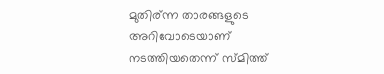മുതിര്ന്ന താരങ്ങളുടെ അറിവോടെയാണ് നടത്തിയതെന്ന് സ്മിത്ത്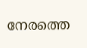നേരത്തെ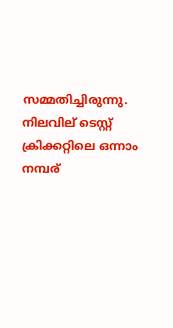സമ്മതിച്ചിരുന്നു. നിലവില് ടെസ്റ്റ് ക്രിക്കറ്റിലെ ഒന്നാം നമ്പര്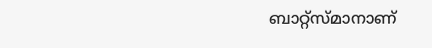ബാറ്റ്സ്മാനാണ്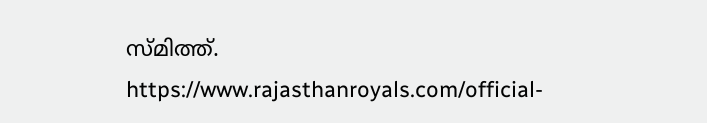സ്മിത്ത്.
https://www.rajasthanroyals.com/official-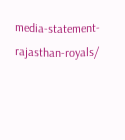media-statement-rajasthan-royals/